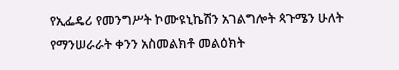የኢፌዴሪ የመንግሥት ኮሙዩኒኬሽን አገልግሎት ጳጉሜን ሁለት የማንሠራራት ቀንን አስመልክቶ መልዕክት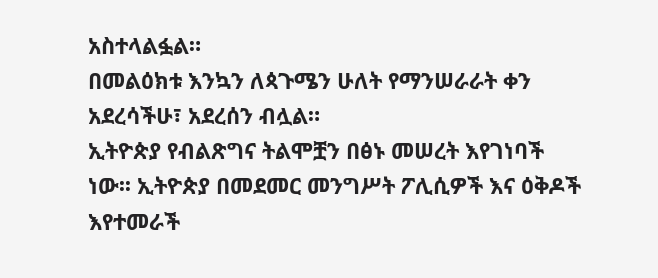አስተላልፏል።
በመልዕክቱ እንኳን ለጳጉሜን ሁለት የማንሠራራት ቀን አደረሳችሁ፣ አደረሰን ብሏል።
ኢትዮጵያ የብልጽግና ትልሞቿን በፅኑ መሠረት እየገነባች ነው፡፡ ኢትዮጵያ በመደመር መንግሥት ፖሊሲዎች እና ዕቅዶች እየተመራች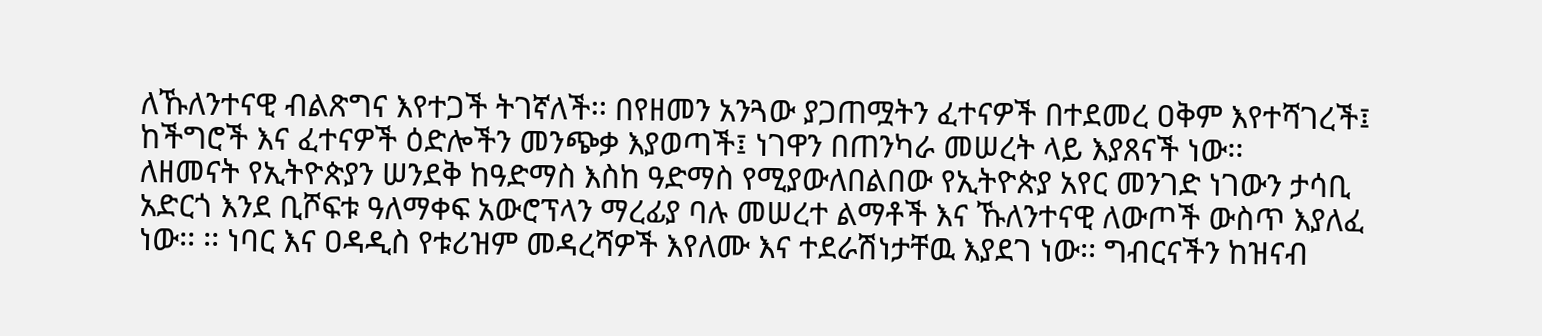ለኹለንተናዊ ብልጽግና እየተጋች ትገኛለች፡፡ በየዘመን አንጓው ያጋጠሟትን ፈተናዎች በተደመረ ዐቅም እየተሻገረች፤ ከችግሮች እና ፈተናዎች ዕድሎችን መንጭቃ እያወጣች፤ ነገዋን በጠንካራ መሠረት ላይ እያጸናች ነው፡፡
ለዘመናት የኢትዮጵያን ሠንደቅ ከዓድማስ እስከ ዓድማስ የሚያውለበልበው የኢትዮጵያ አየር መንገድ ነገውን ታሳቢ አድርጎ እንደ ቢሾፍቱ ዓለማቀፍ አውሮፕላን ማረፊያ ባሉ መሠረተ ልማቶች እና ኹለንተናዊ ለውጦች ውስጥ እያለፈ ነው፡፡ ፡፡ ነባር እና ዐዳዲስ የቱሪዝም መዳረሻዎች እየለሙ እና ተደራሽነታቸዉ እያደገ ነው፡፡ ግብርናችን ከዝናብ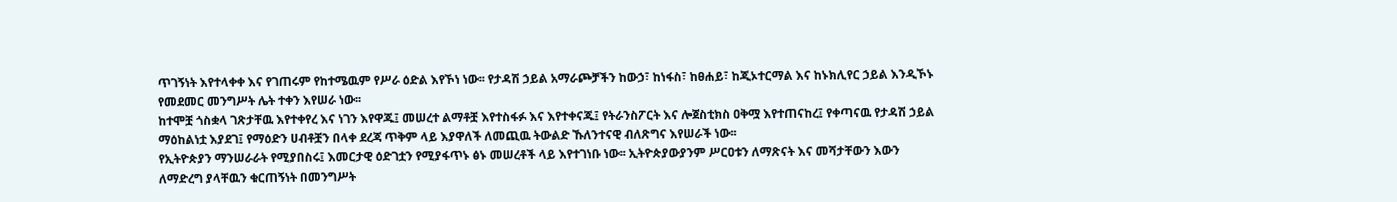ጥገኝነት እየተላቀቀ እና የገጠሩም የከተሜዉም የሥራ ዕድል እየኾነ ነው፡፡ የታዳሽ ኃይል አማራጮቻችን ከውኃ፣ ከነፋስ፣ ከፀሐይ፣ ከጂኦተርማል እና ከኑክሊየር ኃይል እንዲኾኑ የመደመር መንግሥት ሌት ተቀን እየሠራ ነው፡፡
ከተሞቿ ጎስቋላ ገጽታቸዉ እየተቀየረ እና ነገን እየዋጁ፤ መሠረተ ልማቶቿ እየተስፋፉ እና እየተቀናጁ፤ የትራንስፖርት እና ሎጀስቲክስ ዐቅሟ እየተጠናከረ፤ የቀጣናዉ የታዳሽ ኃይል ማዕከልነቷ እያደገ፤ የማዕድን ሀብቶቿን በላቀ ደረጃ ጥቅም ላይ እያዋለች ለመጪዉ ትውልድ ኹለንተናዊ ብለጽግና እየሠራች ነው፡፡
የኢትዮጵያን ማንሠራራት የሚያበስሩ፤ እመርታዊ ዕድገቷን የሚያፋጥኑ ፅኑ መሠረቶች ላይ እየተገነቡ ነው፡፡ ኢትዮጵያውያንም ሥርዐቱን ለማጽናት እና መሻታቸውን እውን ለማድረግ ያላቸዉን ቁርጠኝነት በመንግሥት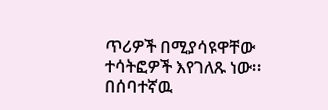ጥሪዎች በሚያሳዩዋቸው ተሳትፎዎች እየገለጹ ነው፡፡
በሰባተኛዉ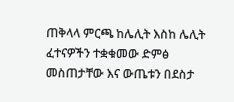ጠቅላላ ምርጫ ከሌሊት እስከ ሌሊት ፈተናዎችን ተቋቁመው ድምፅ መስጠታቸው እና ውጤቱን በደስታ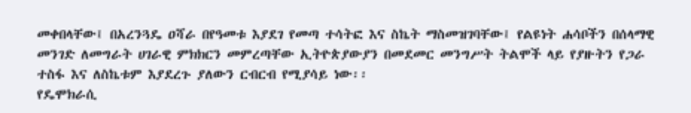መቀበላቸው፤ በአረንጓዴ ዐሻራ በየዓመቱ እያደገ የመጣ ተሳትፎ እና ስኬት ማስመዝገባቸው፤ የልዩነት ሐሳቦችን በሰላማዊ መንገድ ለመግራት ሀገራዊ ምክክርን መምረጣቸው ኢትዮጵያውያን በመደመር መንግሥት ትልሞች ላይ የያዙትን የጋራ ተስፋ እና ለስኬቱም እያደረጉ ያለውን ርብርብ የሚያሳይ ነው፡፡
የዴሞክራሲ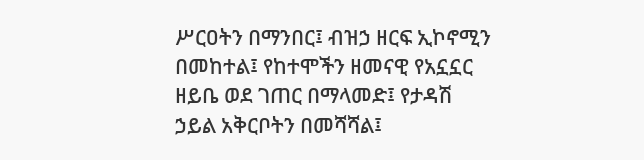ሥርዐትን በማንበር፤ ብዝኃ ዘርፍ ኢኮኖሚን በመከተል፤ የከተሞችን ዘመናዊ የአኗኗር ዘይቤ ወደ ገጠር በማላመድ፤ የታዳሽ ኃይል አቅርቦትን በመሻሻል፤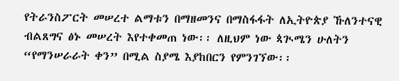የትራንስፖርት መሠረተ ልማቱን በማዘመንና በማስፋፋት ለኢትዮጵያ ኹለንተናዊ ብልጸግና ፅኑ መሠረት እየተቀመጠ ነው፡፡ ለዚህም ነው ጳጒሜን ሁለትን “የማንሠራራት ቀን” በሚል ስያሜ እያከበርን የምንገኘው፡፡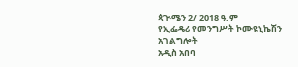ጳጒሜን 2/ 2018 ዓ.ም
የኢፌዴሪ የመንግሥት ኮሙዩኒኬሽን አገልግሎት
አዲስ አበባ